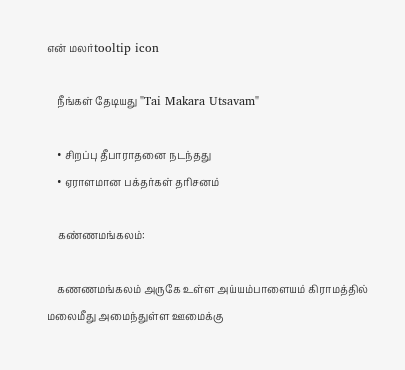என் மலர்tooltip icon

    நீங்கள் தேடியது "Tai Makara Utsavam"

    • சிறப்பு தீபாராதனை நடந்தது
    • ஏராளமான பக்தர்கள் தரிசனம்

    கண்ணமங்கலம்:

    கணணமங்கலம் அருகே உள்ள அய்யம்பாளையம் கிராமத்தில் மலைமீது அமைந்துள்ள ஊமைக்கு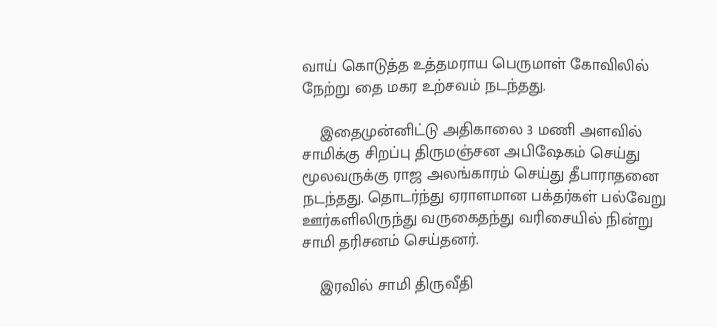வாய் கொடுத்த உத்தமராய பெருமாள் கோவிலில் நேற்று தை மகர உற்சவம் நடந்தது.

    இதைமுன்னிட்டு அதிகாலை 3 மணி அளவில் சாமிக்கு சிறப்பு திருமஞ்சன அபிஷேகம் செய்து மூலவருக்கு ராஜ அலங்காரம் செய்து தீபாராதனை நடந்தது. தொடர்ந்து ஏராளமான பக்தர்கள் பல்வேறு ஊர்களிலிருந்து வருகைதந்து வரிசையில் நின்று சாமி தரிசனம் செய்தனர்.

    இரவில் சாமி திருவீதி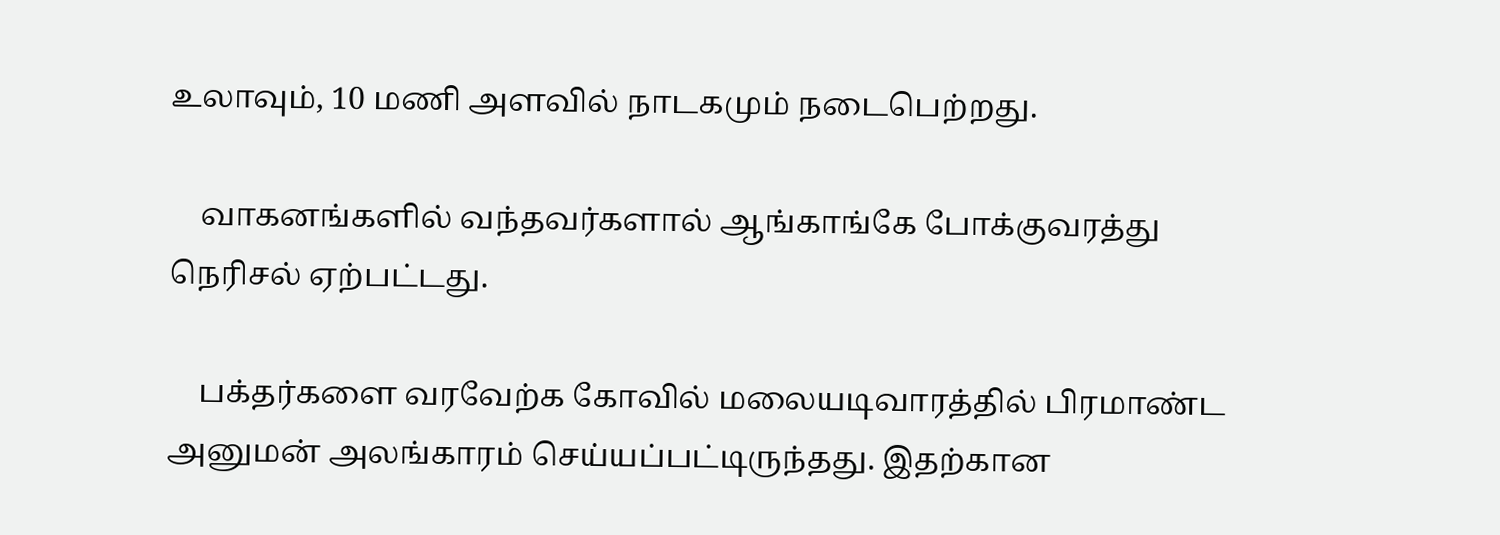உலாவும், 10 மணி அளவில் நாடகமும் நடைபெற்றது.

    வாகனங்களில் வந்தவர்களால் ஆங்காங்கே போக்குவரத்து நெரிசல் ஏற்பட்டது.

    பக்தர்களை வரவேற்க கோவில் மலையடிவாரத்தில் பிரமாண்ட அனுமன் அலங்காரம் செய்யப்பட்டிருந்தது. இதற்கான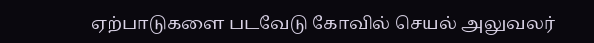ஏற்பாடுகளை படவேடு கோவில் செயல் அலுவலர்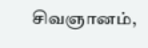சிவஞானம்,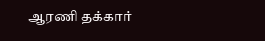ஆரணி தக்கார்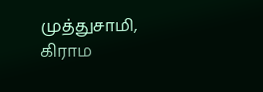முத்துசாமி, கிராம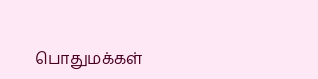பொதுமக்கள்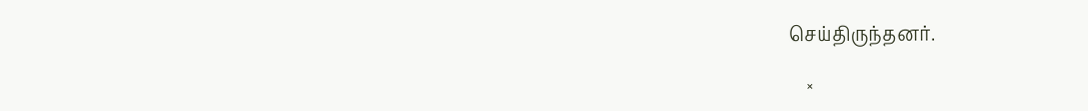செய்திருந்தனர்.

    ×